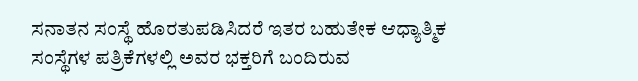ಸನಾತನ ಸಂಸ್ಥೆ ಹೊರತುಪಡಿಸಿದರೆ ಇತರ ಬಹುತೇಕ ಆಧ್ಯಾತ್ಮಿಕ ಸಂಸ್ಥೆಗಳ ಪತ್ರಿಕೆಗಳಲ್ಲಿ ಅವರ ಭಕ್ತರಿಗೆ ಬಂದಿರುವ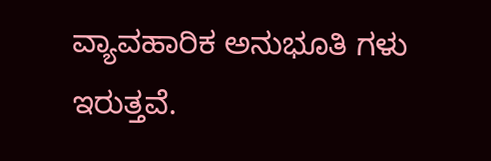ವ್ಯಾವಹಾರಿಕ ಅನುಭೂತಿ ಗಳು ಇರುತ್ತವೆ.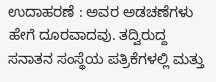ಉದಾಹರಣೆ : ಅವರ ಅಡಚಣೆಗಳು ಹೇಗೆ ದೂರವಾದವು. ತದ್ವಿರುದ್ದ ಸನಾತನ ಸಂಸ್ಥೆಯ ಪತ್ರಿಕೆಗಳಲ್ಲಿ ಮತ್ತು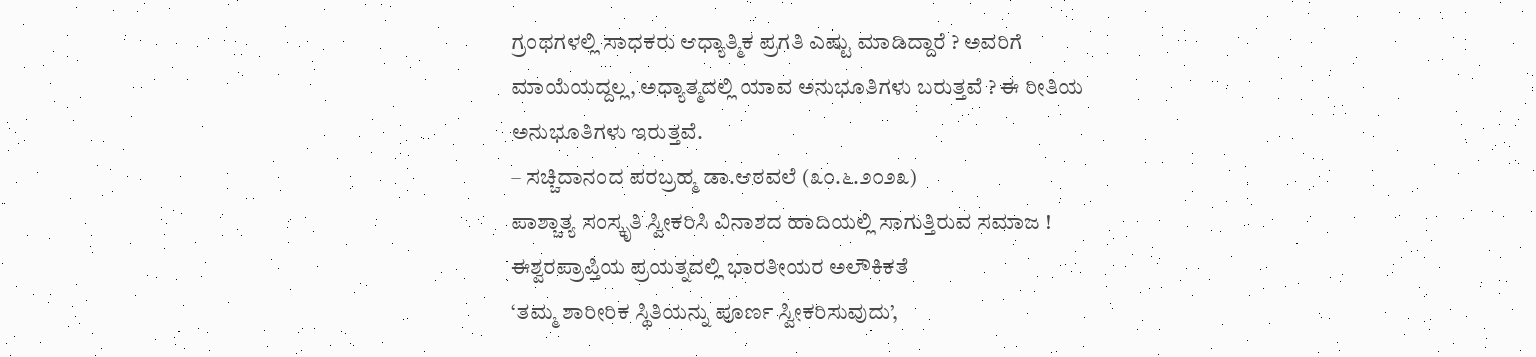ಗ್ರಂಥಗಳಲ್ಲಿ ಸಾಧಕರು ಆಧ್ಯಾತ್ಮಿಕ ಪ್ರಗತಿ ಎಷ್ಟು ಮಾಡಿದ್ದಾರೆ ? ಅವರಿಗೆ ಮಾಯೆಯದ್ದಲ್ಲ, ಅಧ್ಯಾತ್ಮದಲ್ಲಿ ಯಾವ ಅನುಭೂತಿಗಳು ಬರುತ್ತವೆ ? ಈ ರೀತಿಯ ಅನುಭೂತಿಗಳು ಇರುತ್ತವೆ.
– ಸಚ್ಚಿದಾನಂದ ಪರಬ್ರಹ್ಮ ಡಾ.ಆಠವಲೆ (೩೦.೬.೨೦೨೩)
ಪಾಶ್ಚಾತ್ಯ ಸಂಸ್ಕೃತಿ ಸ್ವೀಕರಿಸಿ ವಿನಾಶದ ಹಾದಿಯಲ್ಲಿ ಸಾಗುತ್ತಿರುವ ಸಮಾಜ !
ಈಶ್ವರಪ್ರಾಪ್ತಿಯ ಪ್ರಯತ್ನದಲ್ಲಿ ಭಾರತೀಯರ ಅಲೌಕಿಕತೆ
‘ತಮ್ಮ ಶಾರೀರಿಕ ಸ್ಥಿತಿಯನ್ನು ಪೂರ್ಣ ಸ್ವೀಕರಿಸುವುದು’,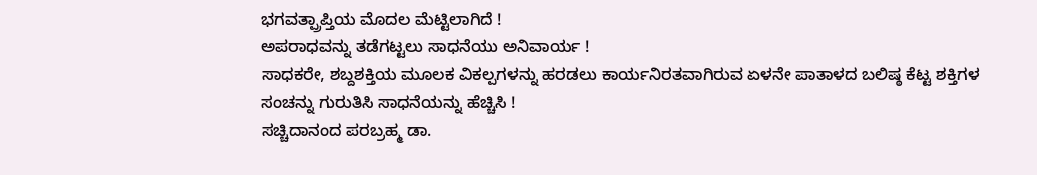ಭಗವತ್ಪ್ರಾಪ್ತಿಯ ಮೊದಲ ಮೆಟ್ಟಿಲಾಗಿದೆ !
ಅಪರಾಧವನ್ನು ತಡೆಗಟ್ಟಲು ಸಾಧನೆಯು ಅನಿವಾರ್ಯ !
ಸಾಧಕರೇ, ಶಬ್ದಶಕ್ತಿಯ ಮೂಲಕ ವಿಕಲ್ಪಗಳನ್ನು ಹರಡಲು ಕಾರ್ಯನಿರತವಾಗಿರುವ ಏಳನೇ ಪಾತಾಳದ ಬಲಿಷ್ಠ ಕೆಟ್ಟ ಶಕ್ತಿಗಳ ಸಂಚನ್ನು ಗುರುತಿಸಿ ಸಾಧನೆಯನ್ನು ಹೆಚ್ಚಿಸಿ !
ಸಚ್ಚಿದಾನಂದ ಪರಬ್ರಹ್ಮ ಡಾ.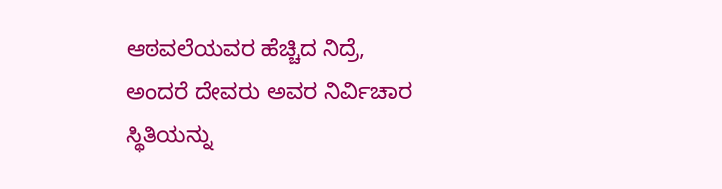ಆಠವಲೆಯವರ ಹೆಚ್ಚಿದ ನಿದ್ರೆ, ಅಂದರೆ ದೇವರು ಅವರ ನಿರ್ವಿಚಾರ ಸ್ಥಿತಿಯನ್ನು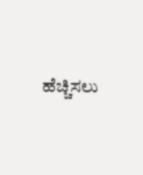ಹೆಚ್ಚಿಸಲು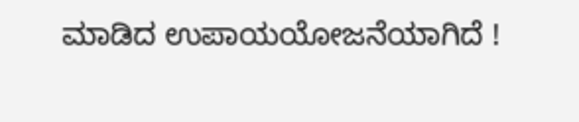ಮಾಡಿದ ಉಪಾಯಯೋಜನೆಯಾಗಿದೆ !